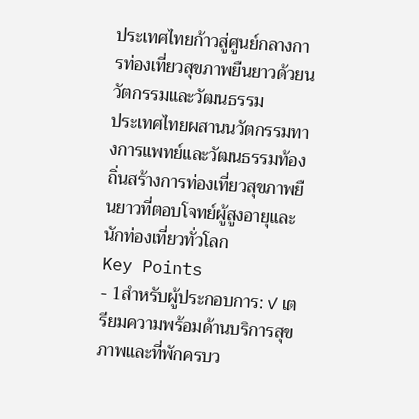ประเทศไทยก้าวสู่ศูนย์กลางการท่องเที่ยวสุขภาพยืนยาวด้วยนวัตกรรมและวัฒนธรรม
ประเทศไทยผสานนวัตกรรมทางการแพทย์และวัฒนธรรมท้องถิ่นสร้างการท่องเที่ยวสุขภาพยืนยาวที่ตอบโจทย์ผู้สูงอายุและนักท่องเที่ยวทั่วโลก
Key Points
- 1สำหรับผู้ประกอบการ: ✓ เตรียมความพร้อมด้านบริการสุขภาพและที่พักครบว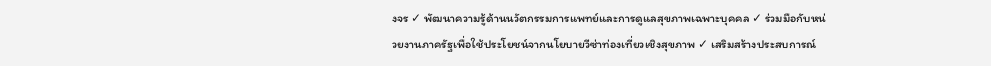งจร ✓ พัฒนาความรู้ด้านนวัตกรรมการแพทย์และการดูแลสุขภาพเฉพาะบุคคล ✓ ร่วมมือกับหน่วยงานภาครัฐเพื่อใช้ประโยชน์จากนโยบายวีซ่าท่องเที่ยวเชิงสุขภาพ ✓ เสริมสร้างประสบการณ์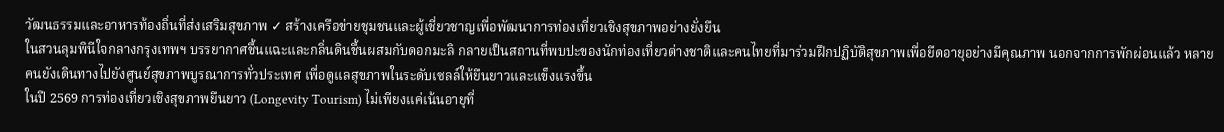วัฒนธรรมและอาหารท้องถิ่นที่ส่งเสริมสุขภาพ ✓ สร้างเครือข่ายชุมชนและผู้เชี่ยวชาญเพื่อพัฒนาการท่องเที่ยวเชิงสุขภาพอย่างยั่งยืน
ในสวนลุมพินีใจกลางกรุงเทพฯ บรรยากาศชื้นแฉะและกลิ่นดินชื้นผสมกับดอกมะลิ กลายเป็นสถานที่พบปะของนักท่องเที่ยวต่างชาติและคนไทยที่มาร่วมฝึกปฏิบัติสุขภาพเพื่อยืดอายุอย่างมีคุณภาพ นอกจากการพักผ่อนแล้ว หลายคนยังเดินทางไปยังศูนย์สุขภาพบูรณาการทั่วประเทศ เพื่อดูแลสุขภาพในระดับเซลล์ให้ยืนยาวและแข็งแรงขึ้น
ในปี 2569 การท่องเที่ยวเชิงสุขภาพยืนยาว (Longevity Tourism) ไม่เพียงแค่เน้นอายุที่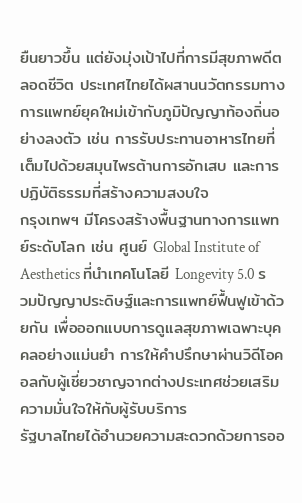ยืนยาวขึ้น แต่ยังมุ่งเป้าไปที่การมีสุขภาพดีตลอดชีวิต ประเทศไทยได้ผสานนวัตกรรมทางการแพทย์ยุคใหม่เข้ากับภูมิปัญญาท้องถิ่นอย่างลงตัว เช่น การรับประทานอาหารไทยที่เต็มไปด้วยสมุนไพรต้านการอักเสบ และการปฏิบัติธรรมที่สร้างความสงบใจ
กรุงเทพฯ มีโครงสร้างพื้นฐานทางการแพทย์ระดับโลก เช่น ศูนย์ Global Institute of Aesthetics ที่นำเทคโนโลยี Longevity 5.0 รวมปัญญาประดิษฐ์และการแพทย์ฟื้นฟูเข้าด้วยกัน เพื่อออกแบบการดูแลสุขภาพเฉพาะบุคคลอย่างแม่นยำ การให้คำปรึกษาผ่านวิดีโอคอลกับผู้เชี่ยวชาญจากต่างประเทศช่วยเสริมความมั่นใจให้กับผู้รับบริการ
รัฐบาลไทยได้อำนวยความสะดวกด้วยการออ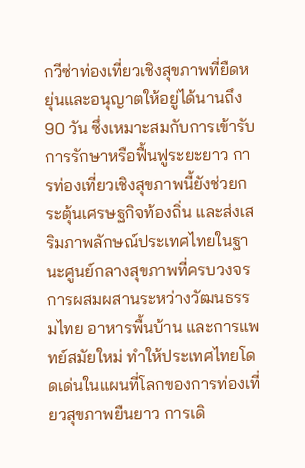กวีซ่าท่องเที่ยวเชิงสุขภาพที่ยืดหยุ่นและอนุญาตให้อยู่ได้นานถึง 90 วัน ซึ่งเหมาะสมกับการเข้ารับการรักษาหรือฟื้นฟูระยะยาว การท่องเที่ยวเชิงสุขภาพนี้ยังช่วยกระตุ้นเศรษฐกิจท้องถิ่น และส่งเสริมภาพลักษณ์ประเทศไทยในฐานะศูนย์กลางสุขภาพที่ครบวงจร
การผสมผสานระหว่างวัฒนธรรมไทย อาหารพื้นบ้าน และการแพทย์สมัยใหม่ ทำให้ประเทศไทยโดดเด่นในแผนที่โลกของการท่องเที่ยวสุขภาพยืนยาว การเดิ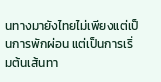นทางมายังไทยไม่เพียงแต่เป็นการพักผ่อน แต่เป็นการเริ่มต้นเส้นทา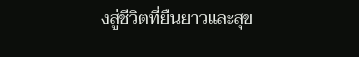งสู่ชีวิตที่ยืนยาวและสุข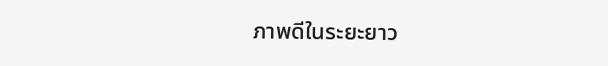ภาพดีในระยะยาว